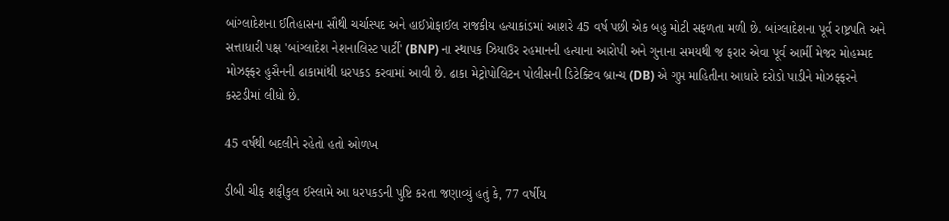બાંગ્લાદેશના ઈતિહાસના સૌથી ચર્ચાસ્પદ અને હાઈપ્રોફાઈલ રાજકીય હત્યાકાંડમાં આશરે 45 વર્ષ પછી એક બહુ મોટી સફળતા મળી છે. બાંગ્લાદેશના પૂર્વ રાષ્ટ્રપતિ અને સત્તાધારી પક્ષ 'બાંગ્લાદેશ નેશનાલિસ્ટ પાર્ટી' (BNP) ના સ્થાપક ઝિયાઉર રહમાનની હત્યાના આરોપી અને ગુનાના સમયથી જ ફરાર એવા પૂર્વ આર્મી મેજર મોહમ્મદ મોઝફ્ફર હુસૈનની ઢાકામાંથી ધરપકડ કરવામાં આવી છે. ઢાકા મેટ્રોપોલિટન પોલીસની ડિટેક્ટિવ બ્રાન્ચ (DB) એ ગુપ્ત માહિતીના આધારે દરોડો પાડીને મોઝફ્ફરને કસ્ટડીમાં લીધો છે.

45 વર્ષથી બદલીને રહેતો હતો ઓળખ

ડીબી ચીફ શફીકુલ ઈસ્લામે આ ધરપકડની પુષ્ટિ કરતા જણાવ્યું હતું કે, 77 વર્ષીય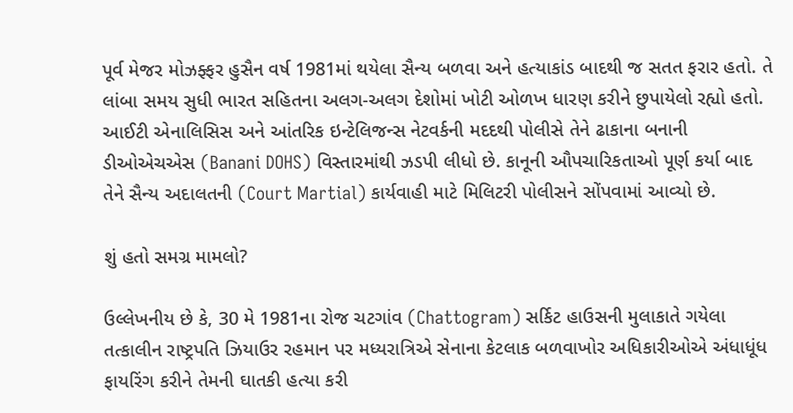પૂર્વ મેજર મોઝફ્ફર હુસૈન વર્ષ 1981માં થયેલા સૈન્ય બળવા અને હત્યાકાંડ બાદથી જ સતત ફરાર હતો. તે લાંબા સમય સુધી ભારત સહિતના અલગ-અલગ દેશોમાં ખોટી ઓળખ ધારણ કરીને છુપાયેલો રહ્યો હતો. આઈટી એનાલિસિસ અને આંતરિક ઇન્ટેલિજન્સ નેટવર્કની મદદથી પોલીસે તેને ઢાકાના બનાની ડીઓએચએસ (Banani DOHS) વિસ્તારમાંથી ઝડપી લીધો છે. કાનૂની ઔપચારિકતાઓ પૂર્ણ કર્યા બાદ તેને સૈન્ય અદાલતની (Court Martial) કાર્યવાહી માટે મિલિટરી પોલીસને સોંપવામાં આવ્યો છે.

શું હતો સમગ્ર મામલો?

ઉલ્લેખનીય છે કે, 30 મે 1981ના રોજ ચટગાંવ (Chattogram) સર્કિટ હાઉસની મુલાકાતે ગયેલા તત્કાલીન રાષ્ટ્રપતિ ઝિયાઉર રહમાન પર મધ્યરાત્રિએ સેનાના કેટલાક બળવાખોર અધિકારીઓએ અંધાધૂંધ ફાયરિંગ કરીને તેમની ઘાતકી હત્યા કરી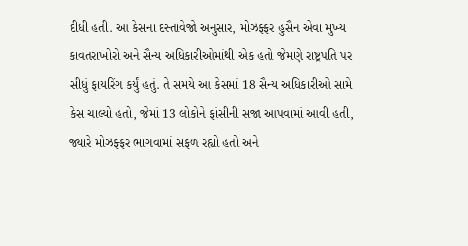દીધી હતી. આ કેસના દસ્તાવેજો અનુસાર, મોઝફ્ફર હુસૈન એવા મુખ્ય કાવતરાખોરો અને સૈન્ય અધિકારીઓમાંથી એક હતો જેમણે રાષ્ટ્રપતિ પર સીધું ફાયરિંગ કર્યું હતું. તે સમયે આ કેસમાં 18 સૈન્ય અધિકારીઓ સામે કેસ ચાલ્યો હતો, જેમાં 13 લોકોને ફાંસીની સજા આપવામાં આવી હતી, જ્યારે મોઝફ્ફર ભાગવામાં સફળ રહ્યો હતો અને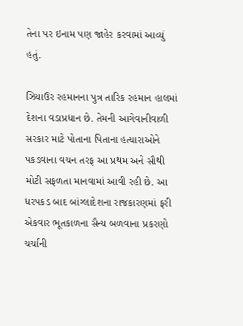તેના પર ઇનામ પણ જાહેર કરવામાં આવ્યું હતું.

ઝિયાઉર રહમાનના પુત્ર તારિક રહમાન હાલમાં દેશના વડાપ્રધાન છે. તેમની આગેવાનીવાળી સરકાર માટે પોતાના પિતાના હત્યારાઓને પકડવાના વચન તરફ આ પ્રથમ અને સૌથી મોટી સફળતા માનવામાં આવી રહી છે. આ ધરપકડ બાદ બાંગ્લાદેશના રાજકારણમાં ફરી એકવાર ભૂતકાળના સૈન્ય બળવાના પ્રકરણો ચર્ચાની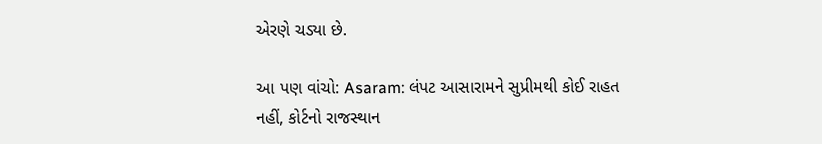એરણે ચડ્યા છે.

આ પણ વાંચો: Asaram: લંપટ આસારામને સુપ્રીમથી કોઈ રાહત નહીં, કોર્ટનો રાજસ્થાન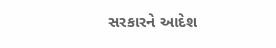સરકારને આદેશ